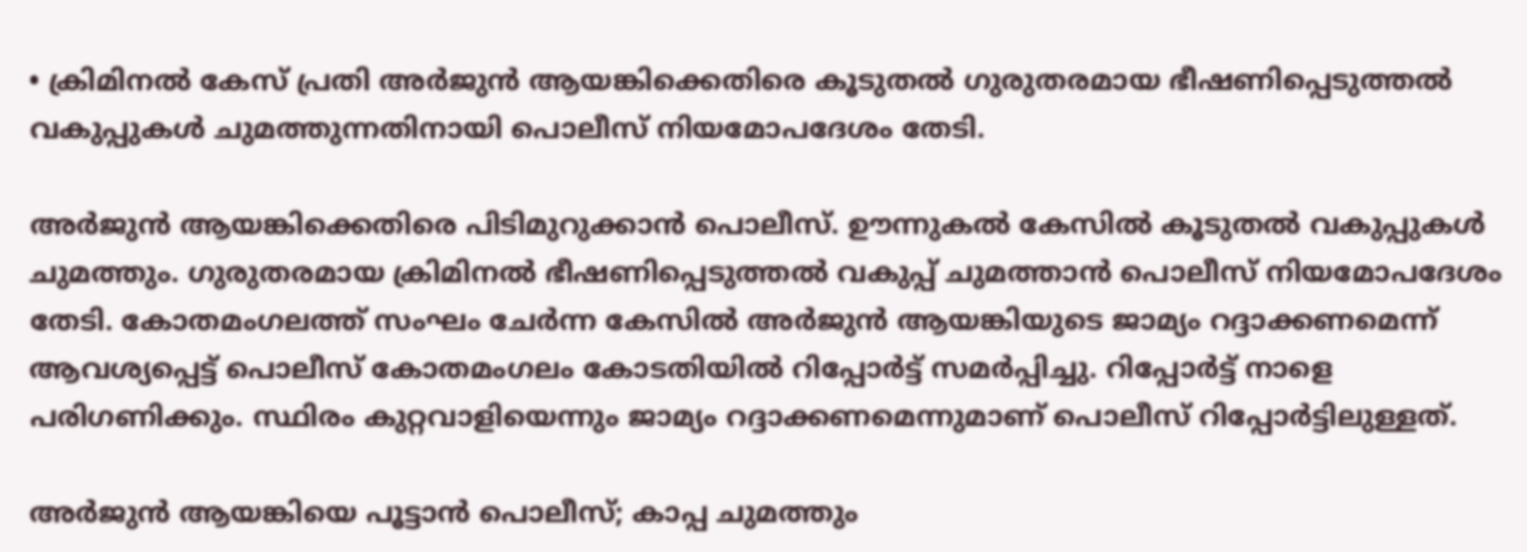• ക്രിമിനൽ കേസ് പ്രതി അർജുൻ ആയങ്കിക്കെതിരെ കൂടുതൽ ഗുരുതരമായ ഭീഷണിപ്പെടുത്തൽ വകുപ്പുകൾ ചുമത്തുന്നതിനായി പൊലീസ് നിയമോപദേശം തേടി.

അര്‍ജുന്‍ ആയങ്കിക്കെതിരെ പിടിമുറുക്കാന്‍ പൊലീസ്. ഊന്നുകല്‍ കേസില്‍ കൂടുതല്‍ വകുപ്പുകള്‍ ചുമത്തും. ഗുരുതരമായ ക്രിമിനല്‍ ഭീഷണിപ്പെടുത്തല്‍ വകുപ്പ് ചുമത്താന്‍ പൊലീസ് നിയമോപദേശം തേടി. കോതമംഗലത്ത് സംഘം ചേർന്ന കേസില്‍ അര്‍ജുന്‍ ആയങ്കിയുടെ ജാമ്യം റദ്ദാക്കണമെന്ന് ആവശ്യപ്പെട്ട് പൊലീസ് കോതമംഗലം കോടതിയില്‍ റിപ്പോര്‍ട്ട് സമര്‍പ്പിച്ചു. റിപ്പോര്‍ട്ട് നാളെ പരിഗണിക്കും. സ്ഥിരം കുറ്റവാളിയെന്നും ജാമ്യം റദ്ദാക്കണമെന്നുമാണ് പൊലീസ് റിപ്പോര്‍ട്ടിലുള്ളത്.

അർജുൻ ആയങ്കിയെ പൂട്ടാന്‍ പൊലീസ്; കാപ്പ ചുമത്തും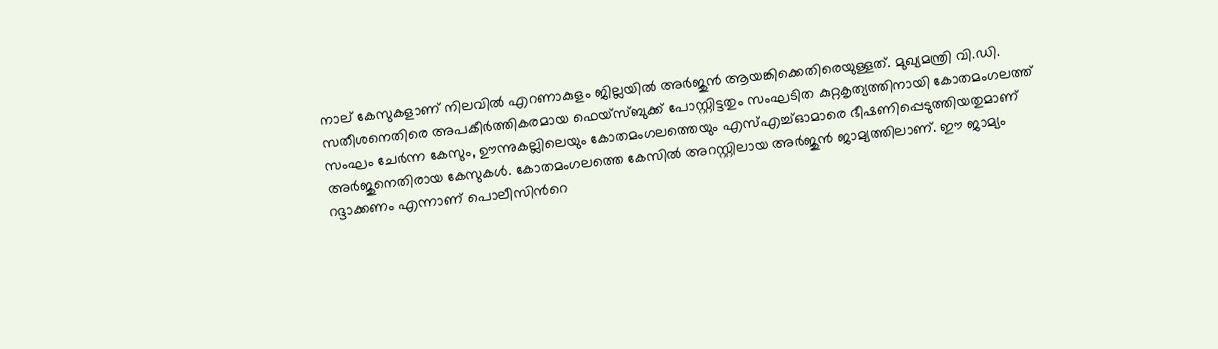നാല് കേസുകളാണ് നിലവിൽ എറണാകുളം ജില്ലയിൽ അർജുൻ ആയങ്കിക്കെതിരെയുള്ളത്. മുഖ്യമന്ത്രി വി.ഡി. സതീശനെതിരെ അപകീർത്തികരമായ ഫെയ്സ്ബുക്ക് പോസ്റ്റിട്ടതും സംഘടിത കുറ്റകൃത്യത്തിനായി കോതമംഗലത്ത് സംഘം ചേർന്ന കേസും, ഊന്നുകല്ലിലെയും കോതമംഗലത്തെയും എസ്എച്ച്ഓമാരെ ഭീഷണിപ്പെടുത്തിയതുമാണ് അര്‍ജുനെതിരായ കേസുകള്‍. കോതമംഗലത്തെ കേസില്‍ അറസ്റ്റിലായ അര്‍ജുന്‍ ജാമ്യത്തിലാണ്. ഈ ജാമ്യം റദ്ദാക്കണം എന്നാണ് പൊലീസിന്‍റെ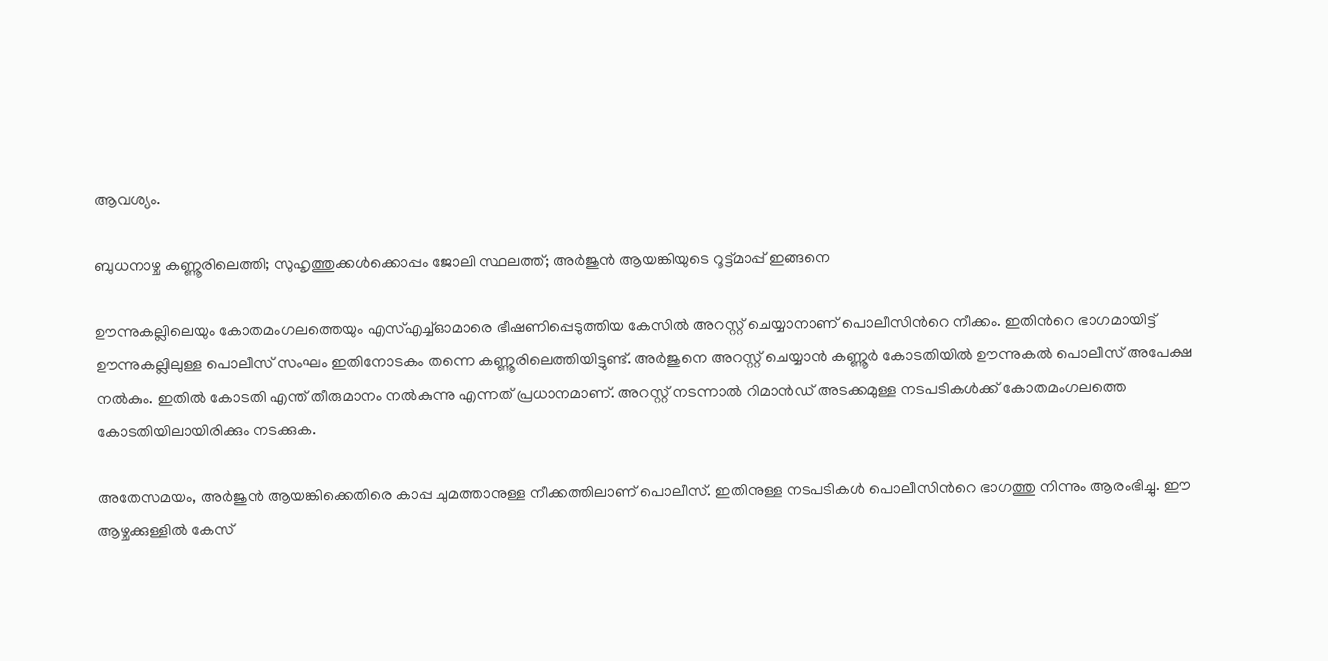ആവശ്യം.

ബുധനാഴ്ച കണ്ണൂരിലെത്തി; സുഹൃത്തുക്കൾക്കൊപ്പം ജോലി സ്ഥലത്ത്; അര്‍ജുന്‍ ആയങ്കിയുടെ റൂട്ട്മാപ്പ് ഇങ്ങനെ

ഊന്നുകല്ലിലെയും കോതമംഗലത്തെയും എസ്എച്ച്ഓമാരെ ഭീഷണിപ്പെടുത്തിയ കേസിൽ അറസ്റ്റ് ചെയ്യാനാണ് പൊലീസിന്‍റെ നീക്കം. ഇതിന്‍റെ ഭാഗമായിട്ട് ഊന്നുകല്ലിലുള്ള പൊലീസ് സംഘം ഇതിനോടകം തന്നെ കണ്ണൂരിലെത്തിയിട്ടുണ്ട്. അര്‍ജുനെ അറസ്റ്റ് ചെയ്യാന്‍ കണ്ണൂര്‍ കോടതിയില്‍ ഊന്നുകല്‍ പൊലീസ് അപേക്ഷ നൽകും. ഇതില്‍ കോടതി എന്ത് തീരുമാനം നൽകുന്നു എന്നത് പ്രധാനമാണ്. അറസ്റ്റ് നടന്നാല്‍ റിമാൻഡ് അടക്കമുള്ള നടപടികൾക്ക് കോതമംഗലത്തെ കോടതിയിലായിരിക്കും നടക്കുക.

അതേസമയം, അർജുൻ ആയങ്കിക്കെതിരെ കാപ്പ ചുമത്താനുള്ള നീക്കത്തിലാണ് പൊലീസ്. ഇതിനുള്ള നടപടികള്‍ പൊലീസിന്‍റെ ഭാഗത്തു നിന്നും ആരംഭിച്ചു. ഈ ആഴ്ചക്കുള്ളിൽ കേസ്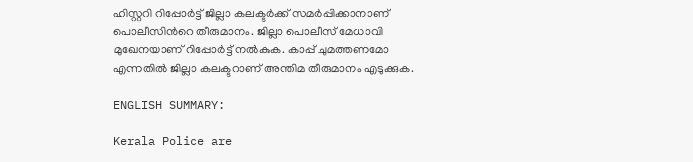ഹിസ്റ്ററി റിപ്പോർട്ട്‌ ജില്ലാ കലക്ടർക്ക് സമര്‍പ്പിക്കാനാണ് പൊലീസിന്‍റെ തീരുമാനം. ജില്ലാ പൊലീസ് മേധാവി മുഖേനയാണ്‌ റിപ്പോർട്ട്‌ നൽകുക. കാപ്പ് ചുമത്തണമോ എന്നതില്‍ ജില്ലാ കലക്ടറാണ് അന്തിമ തീരുമാനം എടുക്കുക.

ENGLISH SUMMARY:

Kerala Police are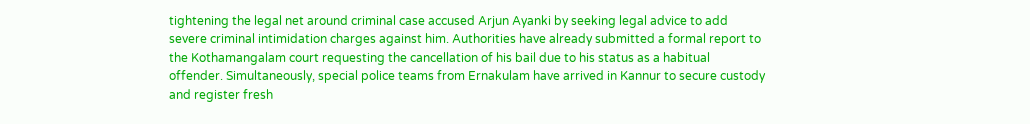tightening the legal net around criminal case accused Arjun Ayanki by seeking legal advice to add severe criminal intimidation charges against him. Authorities have already submitted a formal report to the Kothamangalam court requesting the cancellation of his bail due to his status as a habitual offender. Simultaneously, special police teams from Ernakulam have arrived in Kannur to secure custody and register fresh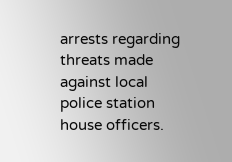arrests regarding threats made against local police station house officers.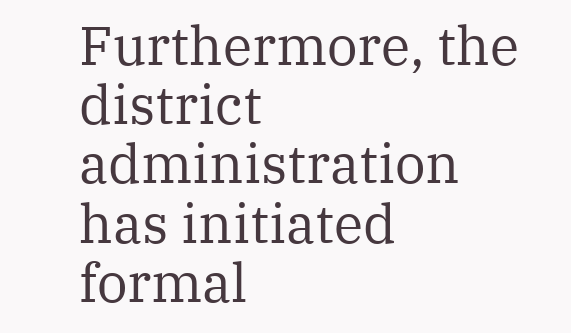Furthermore, the district administration has initiated formal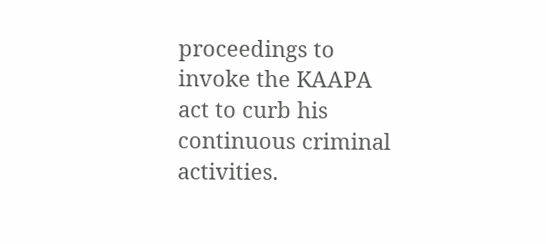proceedings to invoke the KAAPA act to curb his continuous criminal activities.